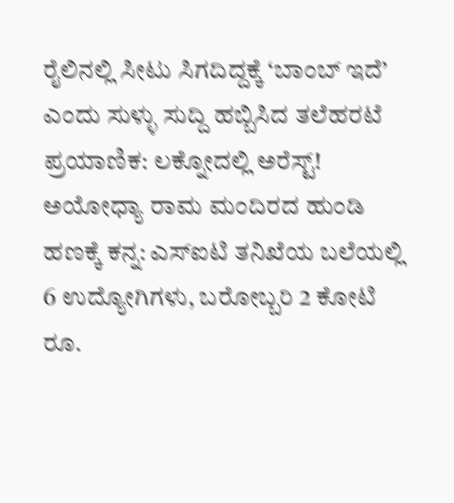ರೈಲಿನಲ್ಲಿ ಸೀಟು ಸಿಗದಿದ್ದಕ್ಕೆ ‘ಬಾಂಬ್ ಇದೆ’ ಎಂದು ಸುಳ್ಳು ಸುದ್ದಿ ಹಬ್ಬಿಸಿದ ತಲೆಹರಟೆ ಪ್ರಯಾಣಿಕ: ಲಕ್ನೋದಲ್ಲಿ ಅರೆಸ್ಟ್!
ಅಯೋಧ್ಯಾ ರಾಮ ಮಂದಿರದ ಹುಂಡಿ ಹಣಕ್ಕೆ ಕನ್ನ: ಎಸ್ಐಟಿ ತನಿಖೆಯ ಬಲೆಯಲ್ಲಿ 6 ಉದ್ಯೋಗಿಗಳು, ಬರೋಬ್ಬರಿ 2 ಕೋಟಿ ರೂ.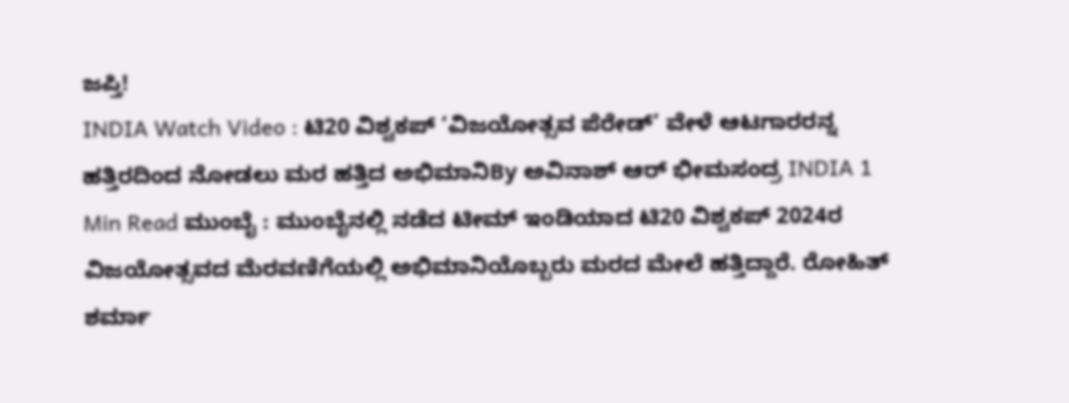ಜಪ್ತಿ!
INDIA Watch Video : ಟಿ20 ವಿಶ್ವಕಪ್ ‘ವಿಜಯೋತ್ಸವ ಪೆರೇಡ್’ ವೇಳೆ ಆಟಗಾರರನ್ನ ಹತ್ತಿರದಿಂದ ನೋಡಲು ಮರ ಹತ್ತಿದ ಅಭಿಮಾನಿBy ಅವಿನಾಶ್ ಆರ್ ಭೀಮಸಂದ್ರ INDIA 1 Min Read ಮುಂಬೈ : ಮುಂಬೈನಲ್ಲಿ ನಡೆದ ಟೀಮ್ ಇಂಡಿಯಾದ ಟಿ20 ವಿಶ್ವಕಪ್ 2024ರ ವಿಜಯೋತ್ಸವದ ಮೆರವಣಿಗೆಯಲ್ಲಿ ಅಭಿಮಾನಿಯೊಬ್ಬರು ಮರದ ಮೇಲೆ ಹತ್ತಿದ್ದಾರೆ. ರೋಹಿತ್ ಶರ್ಮಾ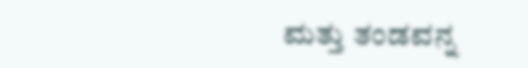ಮತ್ತು ತಂಡವನ್ನ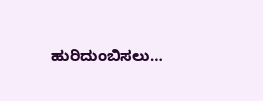ಹುರಿದುಂಬಿಸಲು…